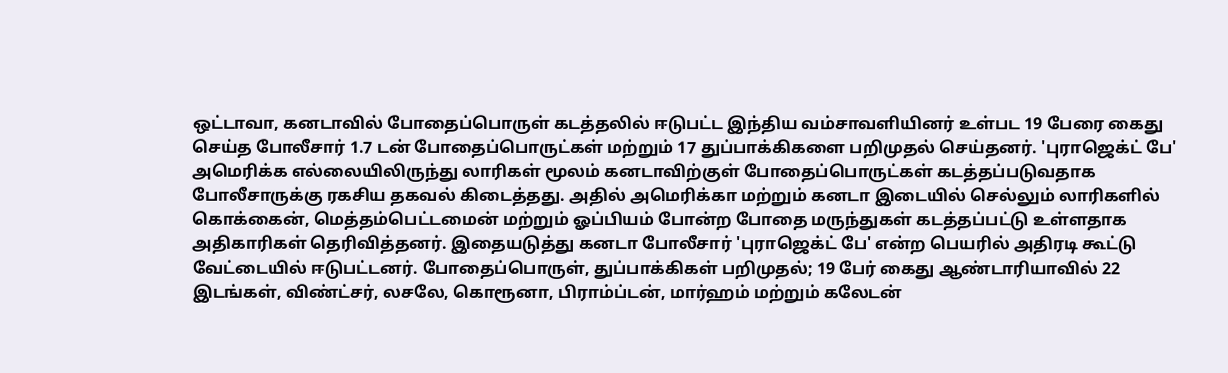ஒட்டாவா, கனடாவில் போதைப்பொருள் கடத்தலில் ஈடுபட்ட இந்திய வம்சாவளியினர் உள்பட 19 பேரை கைது செய்த போலீசார் 1.7 டன் போதைப்பொருட்கள் மற்றும் 17 துப்பாக்கிகளை பறிமுதல் செய்தனர். 'புராஜெக்ட் பே' அமெரிக்க எல்லையிலிருந்து லாரிகள் மூலம் கனடாவிற்குள் போதைப்பொருட்கள் கடத்தப்படுவதாக போலீசாருக்கு ரகசிய தகவல் கிடைத்தது. அதில் அமெரிக்கா மற்றும் கனடா இடையில் செல்லும் லாரிகளில் கொக்கைன், மெத்தம்பெட்டமைன் மற்றும் ஓப்பியம் போன்ற போதை மருந்துகள் கடத்தப்பட்டு உள்ளதாக அதிகாரிகள் தெரிவித்தனர். இதையடுத்து கனடா போலீசார் 'புராஜெக்ட் பே' என்ற பெயரில் அதிரடி கூட்டு வேட்டையில் ஈடுபட்டனர். போதைப்பொருள், துப்பாக்கிகள் பறிமுதல்; 19 பேர் கைது ஆண்டாரியாவில் 22 இடங்கள், விண்ட்சர், லசலே, கொரூனா, பிராம்ப்டன், மார்ஹம் மற்றும் கலேடன்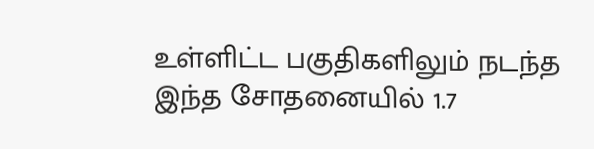உள்ளிட்ட பகுதிகளிலும் நடந்த இந்த சோதனையில் 1.7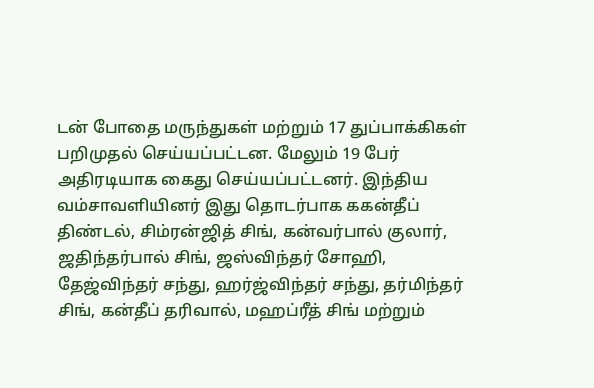டன் போதை மருந்துகள் மற்றும் 17 துப்பாக்கிகள் பறிமுதல் செய்யப்பட்டன. மேலும் 19 பேர் அதிரடியாக கைது செய்யப்பட்டனர். இந்திய வம்சாவளியினர் இது தொடர்பாக ககன்தீப் திண்டல், சிம்ரன்ஜித் சிங், கன்வர்பால் குலார், ஜதிந்தர்பால் சிங், ஜஸ்விந்தர் சோஹி, தேஜ்விந்தர் சந்து, ஹர்ஜ்விந்தர் சந்து, தர்மிந்தர் சிங், கன்தீப் தரிவால், மஹப்ரீத் சிங் மற்றும்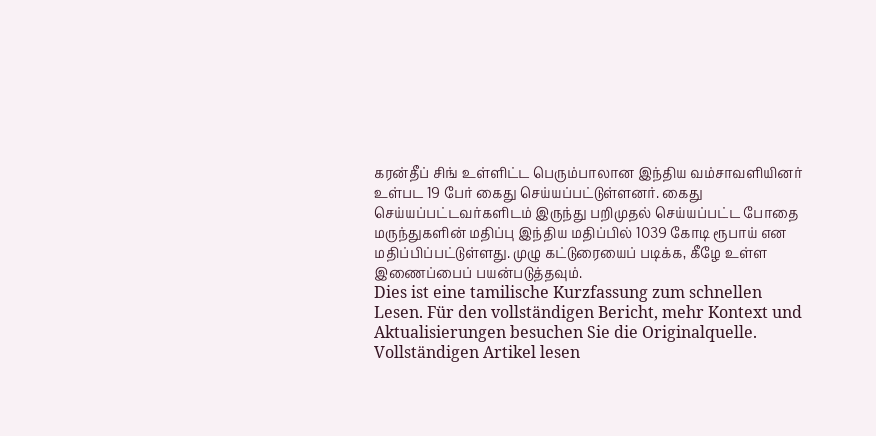கரன்தீப் சிங் உள்ளிட்ட பெரும்பாலான இந்திய வம்சாவளியினர் உள்பட 19 பேர் கைது செய்யப்பட்டுள்ளனர். கைது செய்யப்பட்டவர்களிடம் இருந்து பறிமுதல் செய்யப்பட்ட போதை மருந்துகளின் மதிப்பு இந்திய மதிப்பில் 1039 கோடி ரூபாய் என மதிப்பிப்பட்டுள்ளது. முழு கட்டுரையைப் படிக்க, கீழே உள்ள இணைப்பைப் பயன்படுத்தவும்.
Dies ist eine tamilische Kurzfassung zum schnellen Lesen. Für den vollständigen Bericht, mehr Kontext und Aktualisierungen besuchen Sie die Originalquelle.
Vollständigen Artikel lesen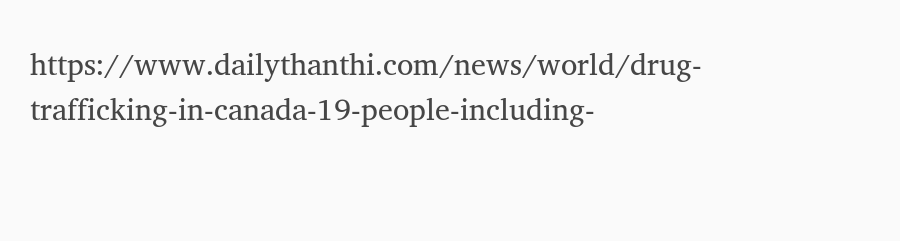https://www.dailythanthi.com/news/world/drug-trafficking-in-canada-19-people-including-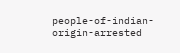people-of-indian-origin-arrested